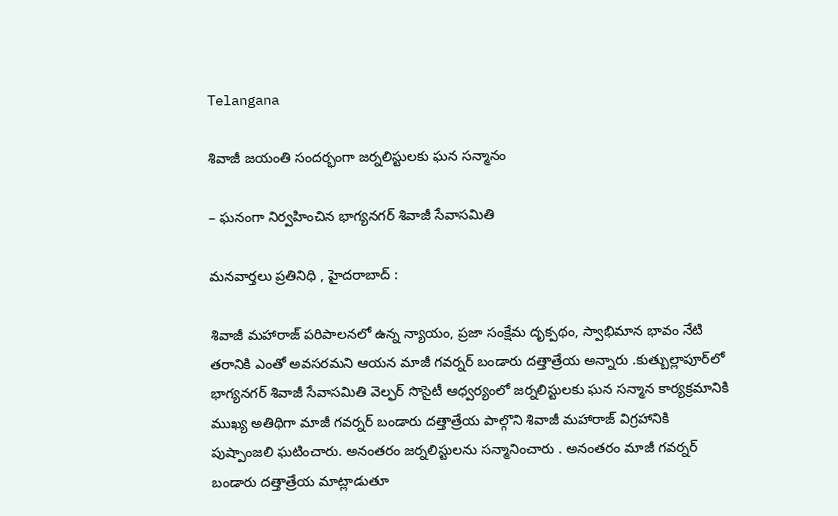Telangana

శివాజీ జయంతి సందర్భంగా జర్నలిస్టులకు ఘన సన్మానం

– ఘనంగా నిర్వహించిన భాగ్యనగర్ శివాజీ సేవాసమితి

మనవార్తలు ప్రతినిధి , హైదరాబాద్ :

శివాజీ మహారాజ్ పరిపాలనలో ఉన్న న్యాయం, ప్రజా సంక్షేమ దృక్పథం, స్వాభిమాన భావం నేటి తరానికి ఎంతో అవసరమని ఆయన మాజీ గవర్నర్ బండారు దత్తాత్రేయ అన్నారు .కుత్బుల్లాపూర్‌లో భాగ్యనగర్ శివాజీ సేవాసమితి వెల్ఫర్ సొసైటీ ఆధ్వర్యంలో జర్నలిస్టులకు ఘన సన్మాన కార్యక్రమానికి ముఖ్య అతిథిగా మాజీ గవర్నర్ బండారు దత్తాత్రేయ పాల్గొని శివాజీ మహారాజ్ విగ్రహానికి పుష్పాంజలి ఘటించారు. అనంతరం జర్నలిస్టులను సన్మానించారు . అనంతరం మాజీ గవర్నర్ బండారు దత్తాత్రేయ మాట్లాడుతూ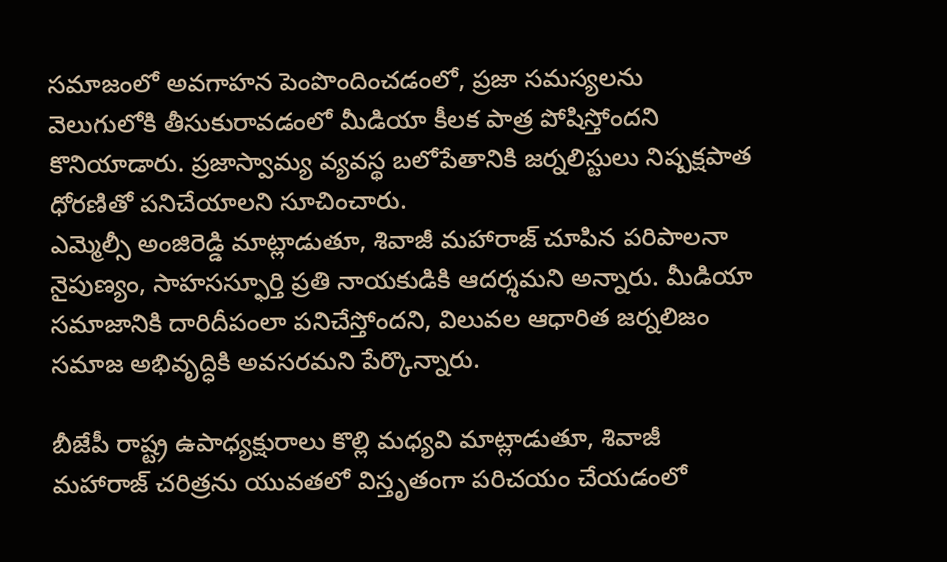సమాజంలో అవగాహన పెంపొందించడంలో, ప్రజా సమస్యలను వెలుగులోకి తీసుకురావడంలో మీడియా కీలక పాత్ర పోషిస్తోందని కొనియాడారు. ప్రజాస్వామ్య వ్యవస్థ బలోపేతానికి జర్నలిస్టులు నిష్పక్షపాత ధోరణితో పనిచేయాలని సూచించారు.
ఎమ్మెల్సీ అంజిరెడ్డి మాట్లాడుతూ, శివాజీ మహారాజ్ చూపిన పరిపాలనా నైపుణ్యం, సాహసస్ఫూర్తి ప్రతి నాయకుడికి ఆదర్శమని అన్నారు. మీడియా సమాజానికి దారిదీపంలా పనిచేస్తోందని, విలువల ఆధారిత జర్నలిజం సమాజ అభివృద్ధికి అవసరమని పేర్కొన్నారు.

బీజేపీ రాష్ట్ర ఉపాధ్యక్షురాలు కొల్లి మధ్యవి మాట్లాడుతూ, శివాజీ మహారాజ్ చరిత్రను యువతలో విస్తృతంగా పరిచయం చేయడంలో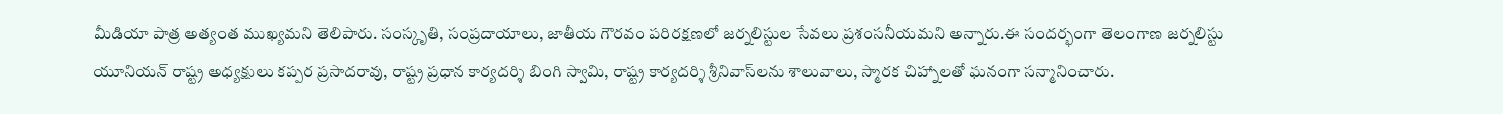మీడియా పాత్ర అత్యంత ముఖ్యమని తెలిపారు. సంస్కృతి, సంప్రదాయాలు, జాతీయ గౌరవం పరిరక్షణలో జర్నలిస్టుల సేవలు ప్రశంసనీయమని అన్నారు.ఈ సందర్భంగా తెలంగాణ జర్నలిస్టు యూనియన్ రాష్ట్ర అధ్యక్షులు కప్పర ప్రసాదరావు, రాష్ట్ర ప్రధాన కార్యదర్శి బింగి స్వామి, రాష్ట్ర కార్యదర్శి శ్రీనివాస్‌లను శాలువాలు, స్మారక చిహ్నాలతో ఘనంగా సన్మానించారు.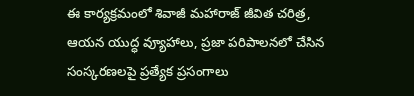ఈ కార్యక్రమంలో శివాజీ మహారాజ్ జీవిత చరిత్ర, ఆయన యుద్ధ వ్యూహాలు, ప్రజా పరిపాలనలో చేసిన సంస్కరణలపై ప్రత్యేక ప్రసంగాలు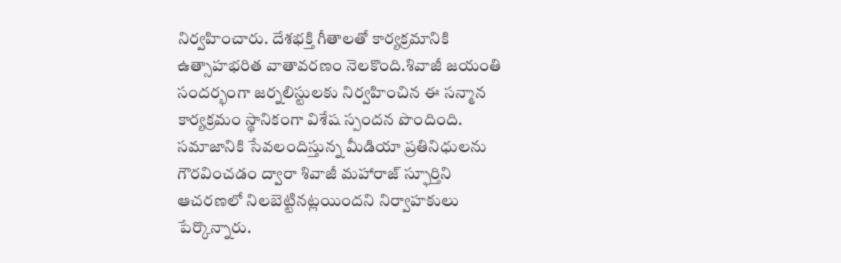నిర్వహించారు. దేశభక్తి గీతాలతో కార్యక్రమానికి ఉత్సాహభరిత వాతావరణం నెలకొంది.శివాజీ జయంతి సందర్భంగా జర్నలిస్టులకు నిర్వహించిన ఈ సన్మాన కార్యక్రమం స్థానికంగా విశేష స్పందన పొందింది. సమాజానికి సేవలందిస్తున్న మీడియా ప్రతినిధులను గౌరవించడం ద్వారా శివాజీ మహారాజ్ స్ఫూర్తిని ఆచరణలో నిలబెట్టినట్లయిందని నిర్వాహకులు పేర్కొన్నారు.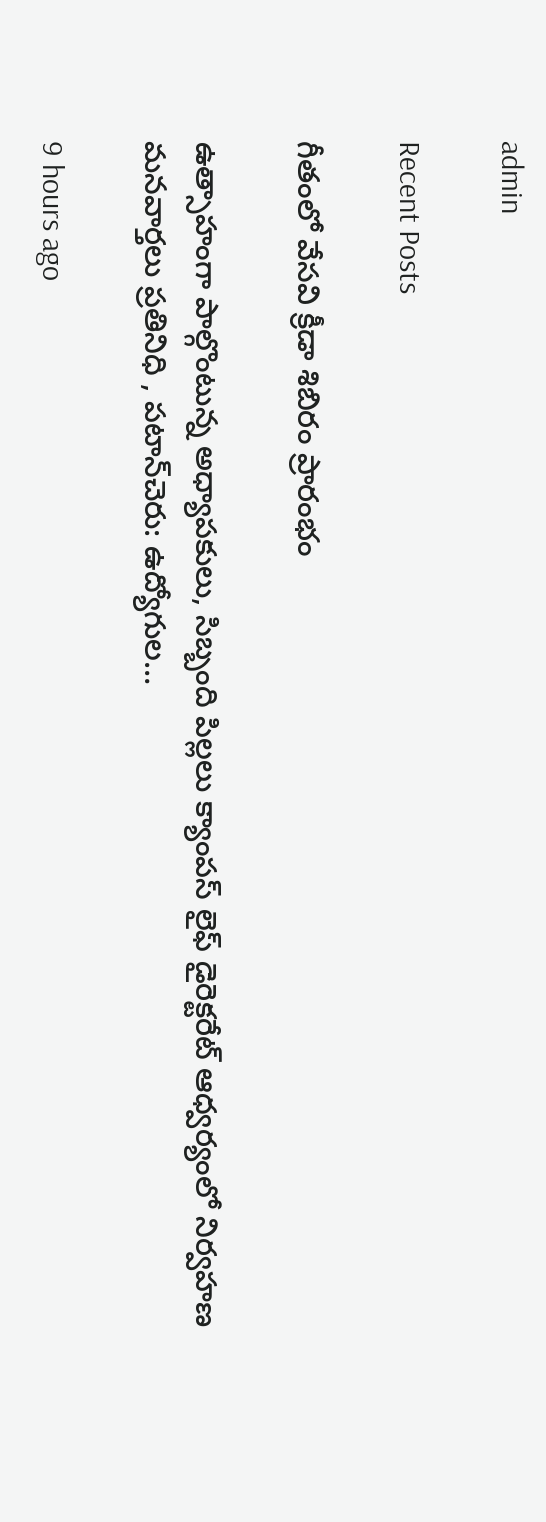admin

Recent Posts

గీతంలో వేసవి క్రీడా శిబిరం ప్రారంభం

ఉత్సాహంగా పాల్గొంటున్న అధ్యాపకులు, సిబ్బంది పిల్లలు క్యాంపస్ లైఫ్ డైరెక్టరేట్ ఆధ్వర్యంలో నిర్వహణ మనవార్తలు ప్రతినిధి , పటాన్‌చెరు: ఉద్యోగుల…

9 hours ago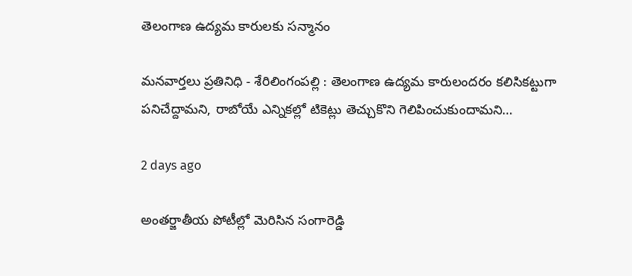తెలంగాణ ఉద్యమ కారులకు సన్మానం

మనవార్తలు ప్రతినిధి - శేరిలింగంపల్లి : తెలంగాణ ఉద్యమ కారులందరం కలిసికట్టుగా పనిచేద్దామని, రాబోయే ఎన్నికల్లో టికెట్లు తెచ్చుకొని గెలిపించుకుందామని…

2 days ago

అంతర్జాతీయ పోటీల్లో మెరిసిన సంగారెడ్డి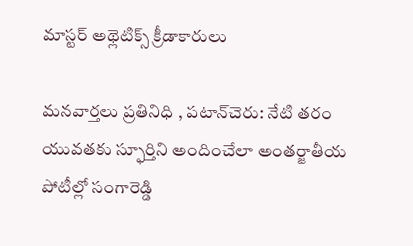మాస్టర్ అథ్లెటిక్స్ క్రీడాకారులు

మనవార్తలు ప్రతినిధి , పటాన్‌చెరు: నేటి తరం యువతకు స్ఫూర్తిని అందించేలా అంతర్జాతీయ పోటీల్లో సంగారెడ్డి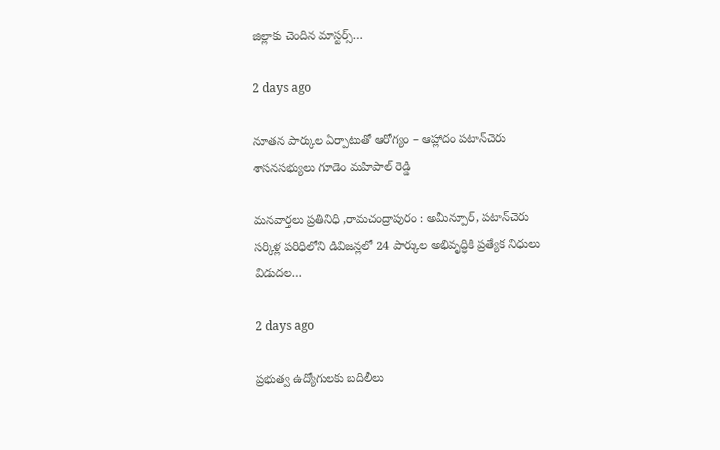జిల్లాకు చెందిన మాస్టర్స్…

2 days ago

నూతన పార్కుల ఏర్పాటుతో ఆరోగ్యం – ఆహ్లాదం పటాన్‌చెరు శాసనసభ్యులు గూడెం మహిపాల్ రెడ్డి

మనవార్తలు ప్రతినిధి ,రామచంద్రాపురం : అమీన్పూర్, పటాన్‌చెరు సర్కిళ్ల పరిధిలోని డివిజన్లలో 24 పార్కుల అభివృద్ధికి ప్రత్యేక నిధులు విడుదల…

2 days ago

ప్రభుత్వ ఉద్యోగులకు బదిలీలు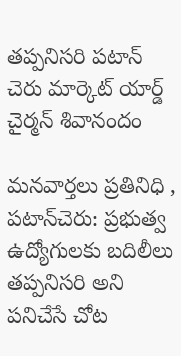తప్పనిసరి పటాన్ చెరు మార్కెట్ యార్డ్ చైర్మన్ శివానందం

మనవార్తలు ప్రతినిధి , పటాన్‌చెరు: ప్రభుత్వ ఉద్యోగులకు బదిలీలు తప్పనిసరి అని పనిచేసే చోట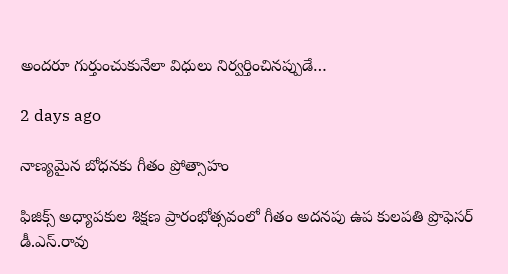అందరూ గుర్తుంచుకునేలా విధులు నిర్వర్తించినప్పుడే…

2 days ago

నాణ్యమైన బోధనకు గీతం ప్రోత్సాహం

ఫిజిక్స్ అధ్యాపకుల శిక్షణ ప్రారంభోత్సవంలో గీతం అదనపు ఉప కులపతి ప్రొఫెసర్ డీ.ఎస్.రావు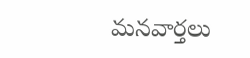మనవార్తలు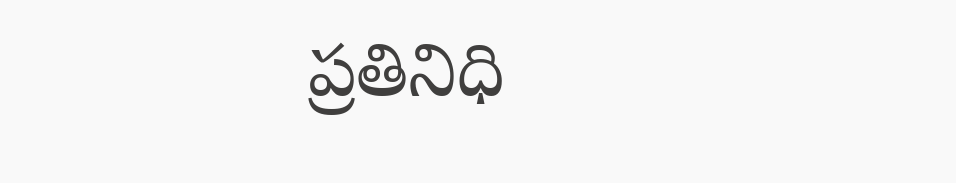ప్రతినిధి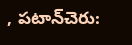, పటాన్‌చెరు: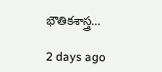భౌతికశాస్త్ర…

2 days ago